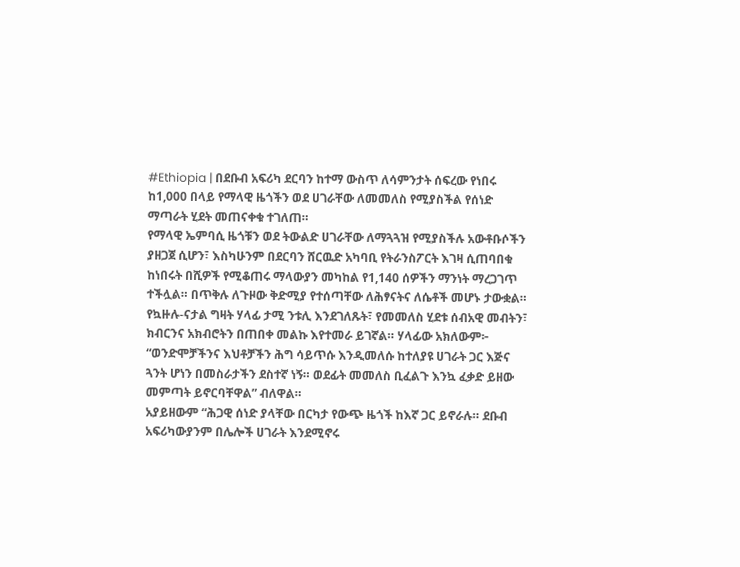#Ethiopia | በደቡብ አፍሪካ ደርባን ከተማ ውስጥ ለሳምንታት ሰፍረው የነበሩ ከ1,000 በላይ የማላዊ ዜጎችን ወደ ሀገራቸው ለመመለስ የሚያስችል የሰነድ ማጣራት ሂደት መጠናቀቁ ተገለጠ።
የማላዊ ኤምባሲ ዜጎቹን ወደ ትውልድ ሀገራቸው ለማጓጓዝ የሚያስችሉ አውቶቡሶችን ያዘጋጀ ሲሆን፣ እስካሁንም በደርባን ሸርዉድ አካባቢ የትራንስፖርት እገዛ ሲጠባበቁ ከነበሩት በሺዎች የሚቆጠሩ ማላውያን መካከል የ1,140 ሰዎችን ማንነት ማረጋገጥ ተችሏል። በጥቅሉ ለጉዞው ቅድሚያ የተሰጣቸው ለሕፃናትና ለሴቶች መሆኑ ታውቋል።
የኳዙሉ-ናታል ግዛት ሃላፊ ታሚ ንቱሊ እንደገለጹት፣ የመመለስ ሂደቱ ሰብአዊ መብትን፣ ክብርንና አክብሮትን በጠበቀ መልኩ እየተመራ ይገኛል። ሃላፊው አክለውም፦
“ወንድሞቻችንና እህቶቻችን ሕግ ሳይጥሱ እንዲመለሱ ከተለያዩ ሀገራት ጋር እጅና ጓንት ሆነን በመስራታችን ደስተኛ ነኝ። ወደፊት መመለስ ቢፈልጉ እንኳ ፈቃድ ይዘው መምጣት ይኖርባቸዋል” ብለዋል።
አያይዘውም “ሕጋዊ ሰነድ ያላቸው በርካታ የውጭ ዜጎች ከእኛ ጋር ይኖራሉ። ደቡብ አፍሪካውያንም በሌሎች ሀገራት እንደሚኖሩ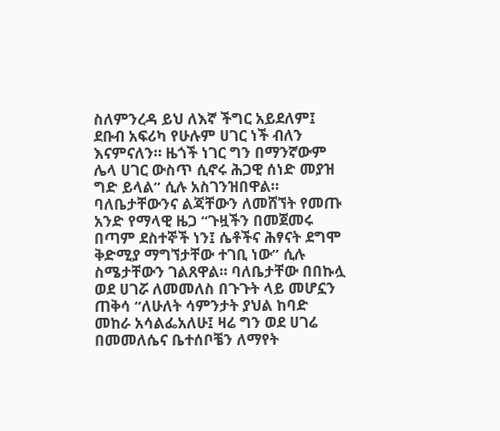ስለምንረዳ ይህ ለእኛ ችግር አይደለም፤ ደቡብ አፍሪካ የሁሉም ሀገር ነች ብለን እናምናለን። ዜጎች ነገር ግን በማንኛውም ሌላ ሀገር ውስጥ ሲኖሩ ሕጋዊ ሰነድ መያዝ ግድ ይላል” ሲሉ አስገንዝበዋል።
ባለቤታቸውንና ልጃቸውን ለመሸኘት የመጡ አንድ የማላዊ ዜጋ “ጉዟችን በመጀመሩ በጣም ደስተኞች ነን፤ ሴቶችና ሕፃናት ደግሞ ቅድሚያ ማግኘታቸው ተገቢ ነው” ሲሉ ስሜታቸውን ገልጸዋል። ባለቤታቸው በበኩሏ ወደ ሀገሯ ለመመለስ በጉጉት ላይ መሆኗን ጠቅሳ “ለሁለት ሳምንታት ያህል ከባድ መከራ አሳልፌአለሁ፤ ዛሬ ግን ወደ ሀገሬ በመመለሴና ቤተሰቦቼን ለማየት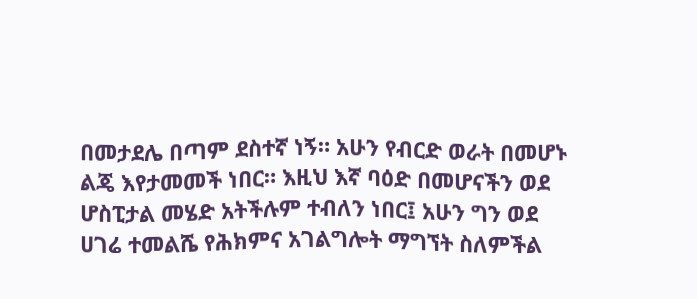በመታደሌ በጣም ደስተኛ ነኝ። አሁን የብርድ ወራት በመሆኑ ልጄ እየታመመች ነበር። እዚህ እኛ ባዕድ በመሆናችን ወደ ሆስፒታል መሄድ አትችሉም ተብለን ነበር፤ አሁን ግን ወደ ሀገሬ ተመልሼ የሕክምና አገልግሎት ማግኘት ስለምችል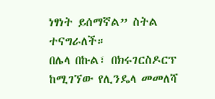ነፃነት ይሰማኛል” ስትል ተናግራለች።
በሌላ በኩል፣ በክሩገርስዶርፕ ከሚገኘው የሊንዴላ መመለሻ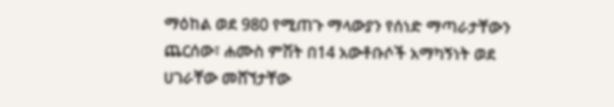ማዕከል ወደ 980 የሚጠጉ ማላውያን የሰነድ ማጣራታቸውን ጨርሰው፣ ሐሙስ ምሽት በ14 አውቶቡሶች አማካኝነት ወደ ሀገራቸው መሸኘታቸው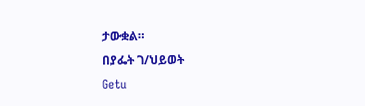ታውቋል።
በያፌት ገ/ህይወት
Getu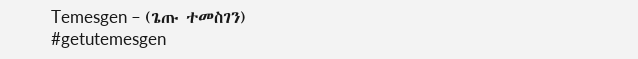Temesgen – (ጌጡ ተመስገን)
#getutemesgen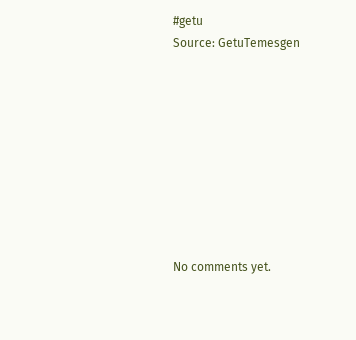#getu
Source: GetuTemesgen









No comments yet.